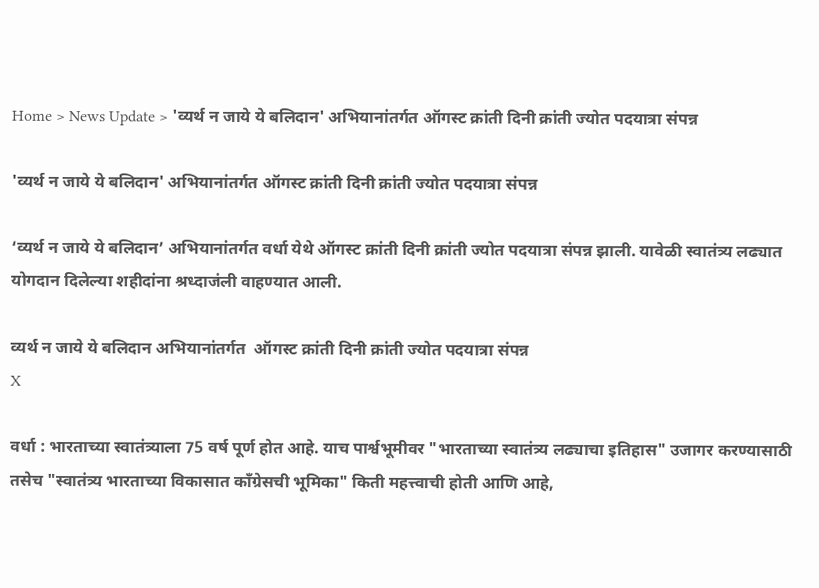Home > News Update > 'व्यर्थ न जाये ये बलिदान' अभियानांतर्गत ऑगस्ट क्रांती दिनी क्रांती ज्योत पदयात्रा संपन्न

'व्यर्थ न जाये ये बलिदान' अभियानांतर्गत ऑगस्ट क्रांती दिनी क्रांती ज्योत पदयात्रा संपन्न

‘व्यर्थ न जाये ये बलिदान’ अभियानांतर्गत वर्धा येथे ऑगस्ट क्रांती दिनी क्रांती ज्योत पदयात्रा संपन्न झाली. यावेळी स्वातंत्र्य लढ्यात योगदान दिलेल्या शहीदांना श्रध्दाजंली वाहण्यात आली.

व्यर्थ न जाये ये बलिदान अभियानांतर्गत  ऑगस्ट क्रांती दिनी क्रांती ज्योत पदयात्रा संपन्न
X

वर्धा : भारताच्या स्वातंत्र्याला 75 वर्ष पूर्ण होत आहे. याच पार्श्वभूमीवर "भारताच्या स्वातंत्र्य लढ्याचा इतिहास" उजागर करण्यासाठी तसेच "स्वातंत्र्य भारताच्या विकासात काँग्रेसची भूमिका" किती महत्त्वाची होती आणि आहे,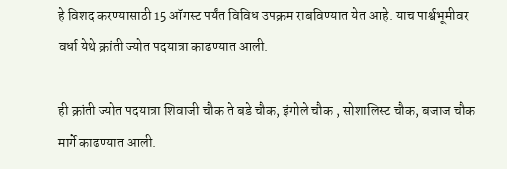हे विशद करण्यासाठी 15 ऑगस्ट पर्यंत विविध उपक्रम राबविण्यात येत आहे. याच पार्श्वभूमीवर वर्धा येथे क्रांती ज्योत पदयात्रा काढण्यात आली.

ही क्रांती ज्योत पदयात्रा शिवाजी चौक ते बडे चौक, इंगोले चौक , सोशालिस्ट चौक, बजाज चौक मार्गे काढण्यात आली.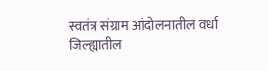स्वतंत्र संग्राम आंदोलनातील वर्धा जिल्ह्यातील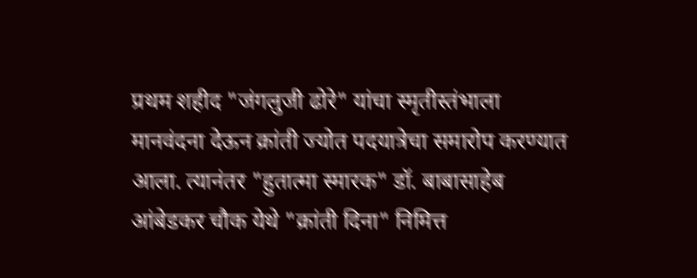प्रथम शहीद "जंगलुजी ढोरे" यांचा स्मृतीस्तंभाला मानवंदना देऊन क्रांती ज्योत पदयात्रेचा समारोप करण्यात आला. त्यानंतर "हुतात्मा स्मारक" डॉ. बाबासाहेब आंबेडकर चौक येथे "क्रांती दिना" निमित्त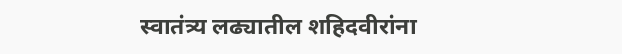स्वातंत्र्य लढ्यातील शहिदवीरांना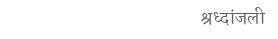श्रध्दांजली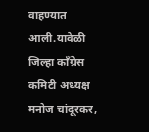वाहण्यात आली.यावेळी जिल्हा काँग्रेस कमिटी अध्यक्ष मनोज चांदूरकर,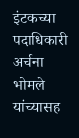इंटकच्या पदाधिकारी अर्चना भोमले यांच्यासह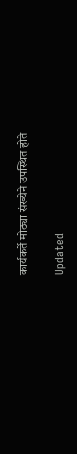कार्यकर्ते मोठ्या संख्येने उपस्थित होते

Updated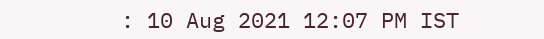: 10 Aug 2021 12:07 PM IST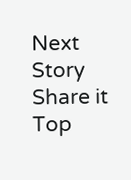Next Story
Share it
Top